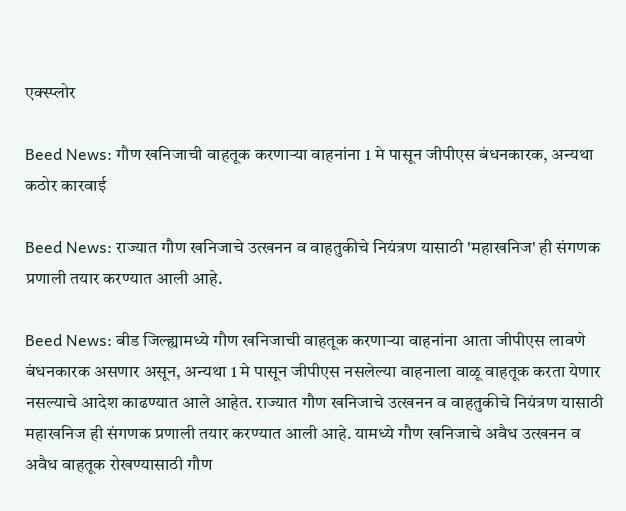एक्स्प्लोर

Beed News: गौण खनिजाची वाहतूक करणाऱ्या वाहनांना 1 मे पासून जीपीएस बंधनकारक, अन्यथा कठोर कारवाई

Beed News: राज्यात गौण खनिजाचे उत्खनन व वाहतुकीचे नियंत्रण यासाठी 'महाखनिज' ही संगणक प्रणाली तयार करण्यात आली आहे.

Beed News: बीड जिल्ह्यामध्ये गौण खनिजाची वाहतूक करणाऱ्या वाहनांना आता जीपीएस लावणे बंधनकारक असणार असून, अन्यथा 1 मे पासून जीपीएस नसलेल्या वाहनाला वाळू वाहतूक करता येणार नसल्याचे आदेश काढण्यात आले आहेत. राज्यात गौण खनिजाचे उत्खनन व वाहतुकीचे नियंत्रण यासाठी महाखनिज ही संगणक प्रणाली तयार करण्यात आली आहे. यामध्ये गौण खनिजाचे अवैध उत्खनन व अवैध वाहतूक रोखण्यासाठी गौण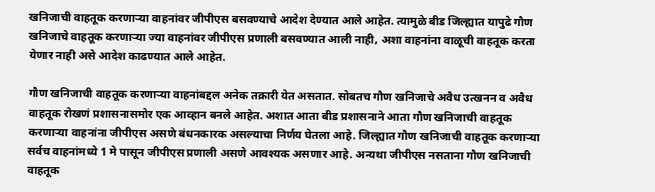खनिजाची वाहतूक करणाऱ्या वाहनांवर जीपीएस बसवण्याचे आदेश देण्यात आले आहेत. त्यामुळे बीड जिल्ह्यात यापुढे गौण खनिजाचे वाहतूक करणाऱ्या ज्या वाहनांवर जीपीएस प्रणाली बसवण्यात आली नाही, अशा वाहनांना वाळूची वाहतूक करता येणार नाही असे आदेश काढण्यात आले आहेत.

गौण खनिजाची वाहतूक करणाऱ्या वाहनांबद्दल अनेक तक्रारी येत असतात. सोबतच गौण खनिजाचे अवैध उत्खनन व अवैध वाहतूक रोखणं प्रशासनासमोर एक आव्हान बनले आहेत. अशात आता बीड प्रशासनाने आता गौण खनिजाची वाहतूक करणाऱ्या वाहनांना जीपीएस असणे बंधनकारक असल्याचा निर्णय घेतला आहे. जिल्ह्यात गौण खनिजाची वाहतूक करणाऱ्या सर्वच वाहनांमध्ये 1 मे पासून जीपीएस प्रणाली असणे आवश्यक असणार आहे. अन्यथा जीपीएस नसताना गौण खनिजाची वाहतूक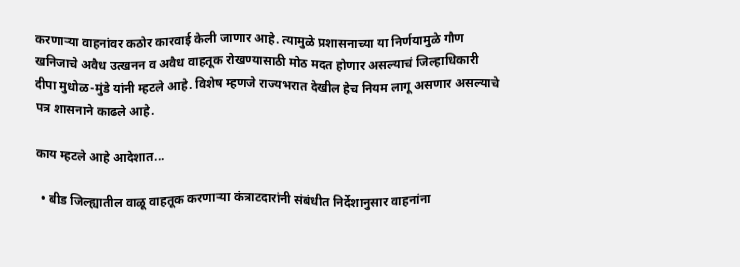करणाऱ्या वाहनांवर कठोर कारवाई केली जाणार आहे. त्यामुळे प्रशासनाच्या या निर्णयामुळे गौण खनिजाचे अवैध उत्खनन व अवैध वाहतूक रोखण्यासाठी मोठ मदत होणार असल्याचं जिल्हाधिकारी दीपा मुधोळ-मुंडे यांनी म्हटले आहे. विशेष म्हणजे राज्यभरात देखील हेच नियम लागू असणार असल्याचे पत्र शासनाने काढले आहे.

काय म्हटले आहे आदेशात...

  • बीड जिल्ह्यातील वाळू वाहतूक करणाऱ्या कंत्राटदारांनी संबंधीत निर्देशानुसार वाहनांना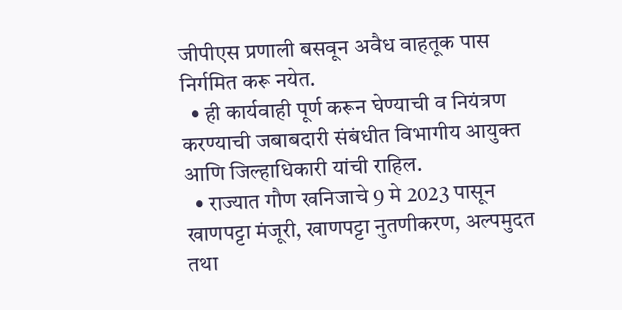जीपीएस प्रणाली बसवून अवैध वाहतूक पास निर्गमित करू नयेत.
  • ही कार्यवाही पूर्ण करून घेण्याची व नियंत्रण करण्याची जबाबदारी संबंधीत विभागीय आयुक्त आणि जिल्हाधिकारी यांची राहिल.
  • राज्यात गौण खनिजाचे 9 मे 2023 पासून खाणपट्टा मंजूरी, खाणपट्टा नुतणीकरण, अल्पमुदत तथा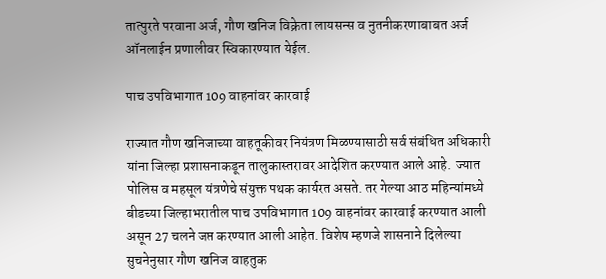तात्पुरते परवाना अर्ज, गौण खनिज विक्रेता लायसन्स व नुतनीकरणाबाबत अर्ज ऑनलाईन प्रणालीवर स्विकारण्यात येईल.

पाच उपविभागात 109 वाहनांवर कारवाई

राज्यात गौण खनिजाच्या वाहतूकीवर नियंत्रण मिळण्यासाठी सर्व संबंधित अधिकारी यांना जिल्हा प्रशासनाकडून तालुकास्तरावर आदेशित करण्यात आले आहे.  ज्यात पोलिस व महसूल यंत्रणेचे संयुक्त पथक कार्यरत असते. तर गेल्या आठ महिन्यांमध्ये बीडच्या जिल्हाभरातील पाच उपविभागात 109 वाहनांवर कारवाई करण्यात आली असून 27 चलने जप्त करण्यात आली आहेत. विशेष म्हणजे शासनाने दिलेल्या सुचनेनुसार गौण खनिज वाहतुक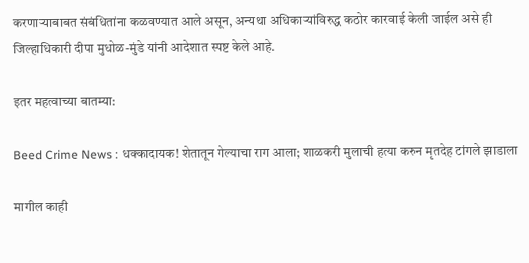करणाऱ्याबाबत संबंधितांना कळवण्यात आले असून, अन्यथा अधिकाऱ्यांविरुद्ध कठोर कारवाई केली जाईल असे ही जिल्हाधिकारी दीपा मुधोळ-मुंडे यांनी आदेशात स्पष्ट केले आहे.

इतर महत्वाच्या बातम्या:

Beed Crime News : धक्कादायक! शेतातून गेल्याचा राग आला; शाळकरी मुलाची हत्या करुन मृतदेह टांगले झाडाला

मागील काही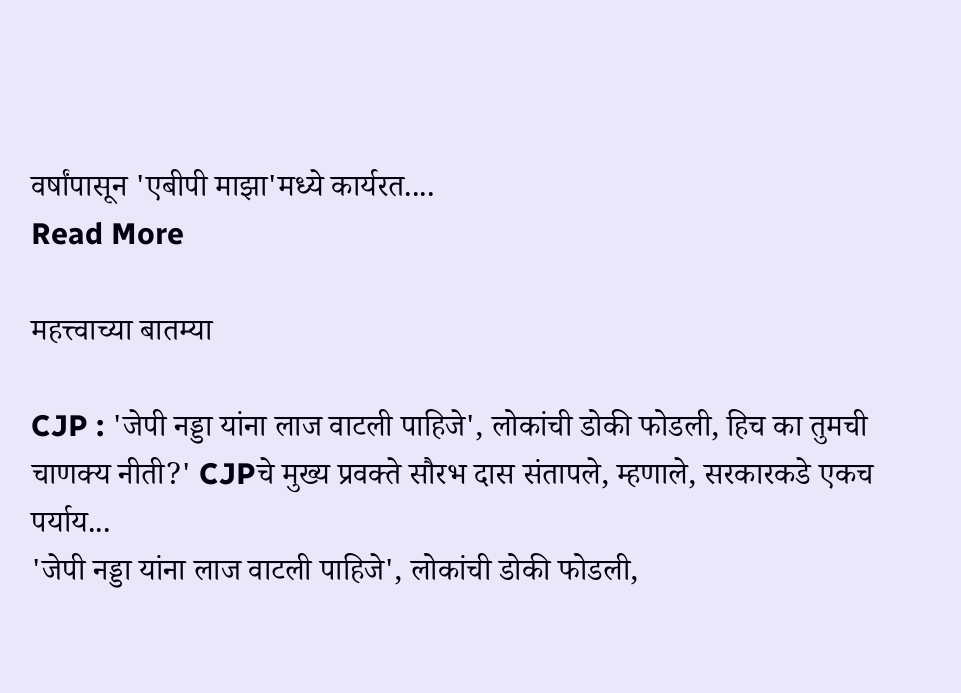वर्षांपासून 'एबीपी माझा'मध्ये कार्यरत....
Read More

महत्त्वाच्या बातम्या

CJP : 'जेपी नड्डा यांना लाज वाटली पाहिजे', लोकांची डोकी फोडली, हिच का तुमची चाणक्य नीती?' CJPचे मुख्य प्रवक्ते सौरभ दास संतापले, म्हणाले, सरकारकडे एकच पर्याय...
'जेपी नड्डा यांना लाज वाटली पाहिजे', लोकांची डोकी फोडली,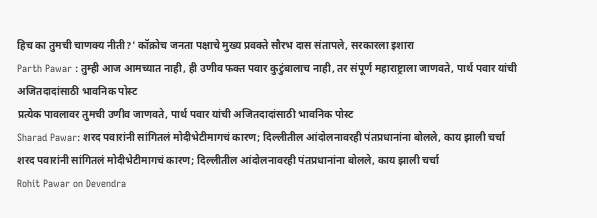हिच का तुमची चाणक्य नीती?' कॉक्रोच जनता पक्षाचे मुख्य प्रवक्ते सौरभ दास संतापले, सरकारला इशारा
Parth Pawar : तुम्ही आज आमच्यात नाही, ही उणीव फक्त पवार कुटुंबालाच नाही, तर संपूर्ण महाराष्ट्राला जाणवते, पार्थ पवार यांची अजितदादांसाठी भावनिक पोस्ट
प्रत्येक पावलावर तुमची उणीव जाणवते, पार्थ पवार यांची अजितदादांसाठी भावनिक पोस्ट
Sharad Pawar: शरद पवारांनी सांगितलं मोदीभेटीमागचं कारण; दिल्लीतील आंदोलनावरही पंतप्रधानांना बोलले, काय झाली चर्चा
शरद पवारांनी सांगितलं मोदीभेटीमागचं कारण; दिल्लीतील आंदोलनावरही पंतप्रधानांना बोलले, काय झाली चर्चा
Rohit Pawar on Devendra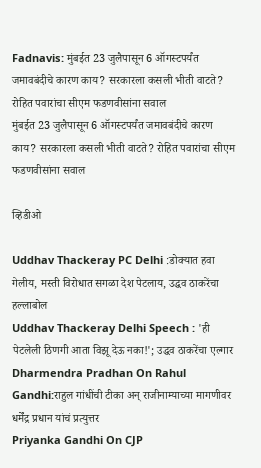Fadnavis: मुंबईत 23 जुलैपासून 6 ऑगस्टपर्यंत जमावबंदीचे कारण काय? सरकारला कसली भीती वाटते? रोहित पवारांचा सीएम फडणवीसांना सवाल
मुंबईत 23 जुलैपासून 6 ऑगस्टपर्यंत जमावबंदीचे कारण काय? सरकारला कसली भीती वाटते? रोहित पवारांचा सीएम फडणवीसांना सवाल

व्हिडीओ

Uddhav Thackeray PC Delhi :डोक्यात हवा गेलीय, मस्ती विरोधात सगळा देश पेटलाय, उद्धव ठाकरेंचा हल्लाबोल
Uddhav Thackeray Delhi Speech : 'ही पेटलेली ठिणगी आता विझू देऊ नका!'; उद्धव ठाकरेंचा एल्गार
Dharmendra Pradhan On Rahul Gandhi:राहुल गांधींची टीका अन् राजीनाम्याच्या मागणीवर धर्मेंद्र प्रधान यांचं प्रत्युत्तर
Priyanka Gandhi On CJP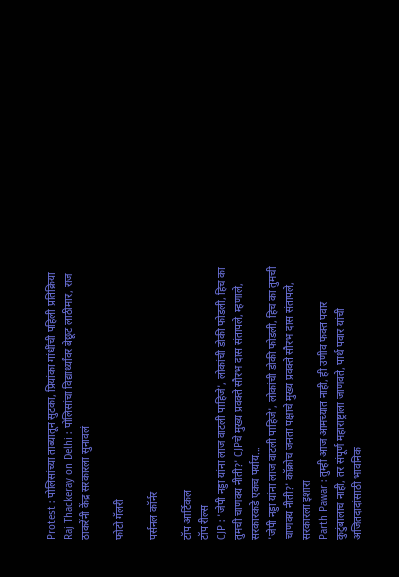Protest : पोलिसांच्या ताब्यातून सुटका, प्रियांका गांधींची पहिली प्रतिक्रिया
Raj Thackeray on Delhi : पोलिसांचा विद्यार्थ्यांवर बेछूट लाठीमार, राज ठाकरेंनी केंद्र सरकारला सुनावलं

फोटो गॅलरी

पर्सनल कॉर्नर

टॉप आर्टिकल
टॉप रील्स
CJP : 'जेपी नड्डा यांना लाज वाटली पाहिजे', लोकांची डोकी फोडली, हिच का तुमची चाणक्य नीती?' CJPचे मुख्य प्रवक्ते सौरभ दास संतापले, म्हणाले, सरकारकडे एकच पर्याय...
'जेपी नड्डा यांना लाज वाटली पाहिजे', लोकांची डोकी फोडली, हिच का तुमची चाणक्य नीती?' कॉक्रोच जनता पक्षाचे मुख्य प्रवक्ते सौरभ दास संतापले, सरकारला इशारा
Parth Pawar : तुम्ही आज आमच्यात नाही, ही उणीव फक्त पवार कुटुंबालाच नाही, तर संपूर्ण महाराष्ट्राला जाणवते, पार्थ पवार यांची अजितदादांसाठी भावनिक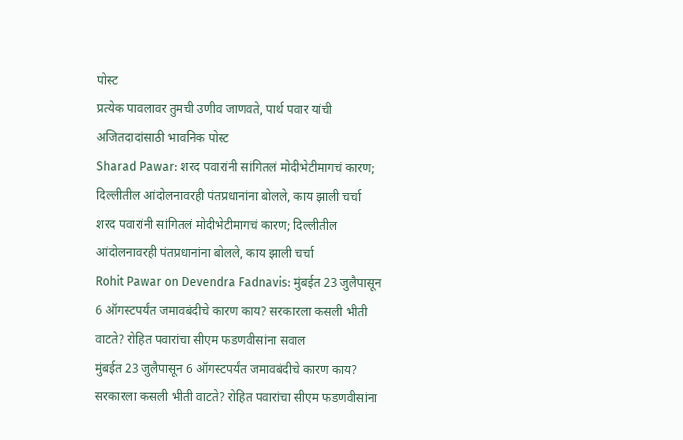पोस्ट
प्रत्येक पावलावर तुमची उणीव जाणवते, पार्थ पवार यांची अजितदादांसाठी भावनिक पोस्ट
Sharad Pawar: शरद पवारांनी सांगितलं मोदीभेटीमागचं कारण; दिल्लीतील आंदोलनावरही पंतप्रधानांना बोलले, काय झाली चर्चा
शरद पवारांनी सांगितलं मोदीभेटीमागचं कारण; दिल्लीतील आंदोलनावरही पंतप्रधानांना बोलले, काय झाली चर्चा
Rohit Pawar on Devendra Fadnavis: मुंबईत 23 जुलैपासून 6 ऑगस्टपर्यंत जमावबंदीचे कारण काय? सरकारला कसली भीती वाटते? रोहित पवारांचा सीएम फडणवीसांना सवाल
मुंबईत 23 जुलैपासून 6 ऑगस्टपर्यंत जमावबंदीचे कारण काय? सरकारला कसली भीती वाटते? रोहित पवारांचा सीएम फडणवीसांना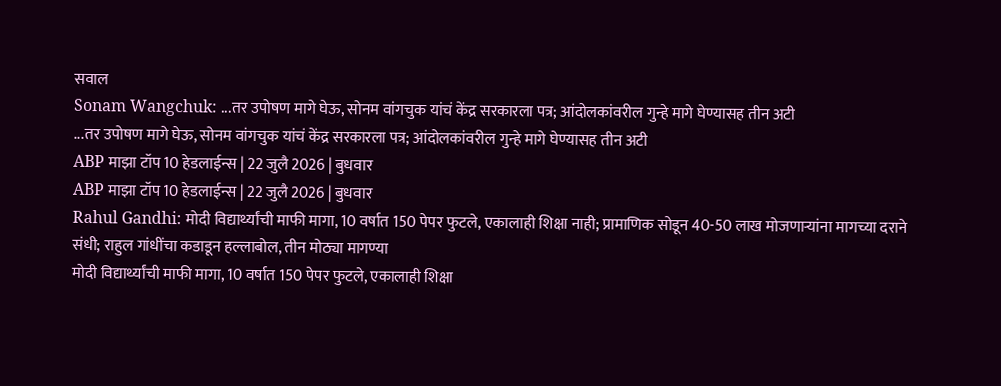सवाल
Sonam Wangchuk: ...तर उपोषण मागे घेऊ, सोनम वांगचुक यांचं केंद्र सरकारला पत्र; आंदोलकांवरील गुन्हे मागे घेण्यासह तीन अटी
...तर उपोषण मागे घेऊ, सोनम वांगचुक यांचं केंद्र सरकारला पत्र; आंदोलकांवरील गुन्हे मागे घेण्यासह तीन अटी
ABP माझा टॉप 10 हेडलाईन्स | 22 जुलै 2026 | बुधवार
ABP माझा टॉप 10 हेडलाईन्स | 22 जुलै 2026 | बुधवार
Rahul Gandhi: मोदी विद्यार्थ्यांची माफी मागा, 10 वर्षात 150 पेपर फुटले, एकालाही शिक्षा नाही; प्रामाणिक सोडून 40-50 लाख मोजणाऱ्यांना मागच्या दराने संधी; राहुल गांधींचा कडाडून हल्लाबोल, तीन मोठ्या मागण्या
मोदी विद्यार्थ्यांची माफी मागा, 10 वर्षात 150 पेपर फुटले, एकालाही शिक्षा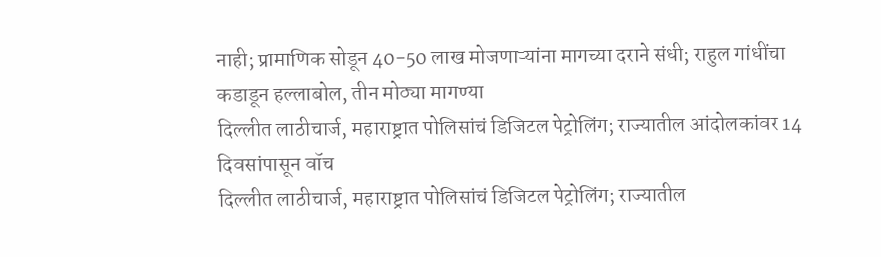नाही; प्रामाणिक सोडून 40-50 लाख मोजणाऱ्यांना मागच्या दराने संधी; राहुल गांधींचा कडाडून हल्लाबोल, तीन मोठ्या मागण्या
दिल्लीत लाठीचार्ज, महाराष्ट्रात पोलिसांचं डिजिटल पेट्रोलिंग; राज्यातील आंदोलकांवर 14 दिवसांपासून वॉच
दिल्लीत लाठीचार्ज, महाराष्ट्रात पोलिसांचं डिजिटल पेट्रोलिंग; राज्यातील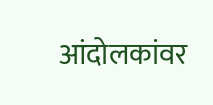आंदोलकांवर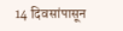14 दिवसांपासून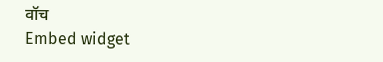वॉच
Embed widget